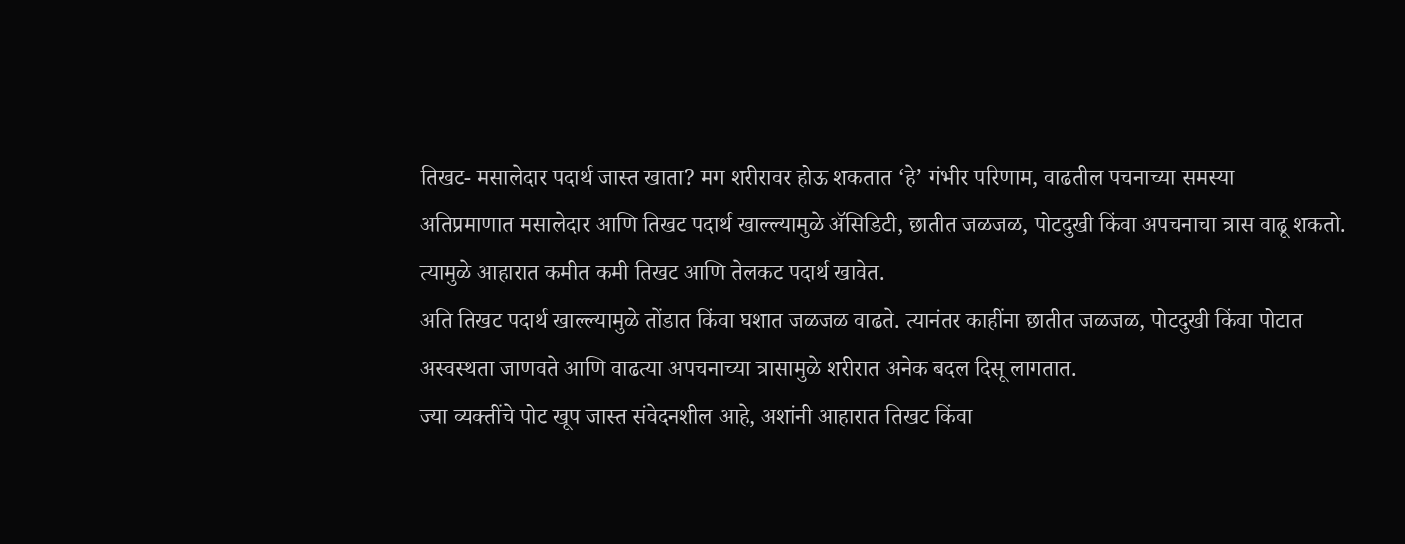तिखट- मसालेदार पदार्थ जास्त खाता? मग शरीरावर होऊ शकतात ‘हे’ गंभीर परिणाम, वाढतील पचनाच्या समस्या
अतिप्रमाणात मसालेदार आणि तिखट पदार्थ खाल्ल्यामुळे ॲसिडिटी, छातीत जळजळ, पोटदुखी किंवा अपचनाचा त्रास वाढू शकतो. त्यामुळे आहारात कमीत कमी तिखट आणि तेलकट पदार्थ खावेत.
अति तिखट पदार्थ खाल्ल्यामुळे तोंडात किंवा घशात जळजळ वाढते. त्यानंतर काहींना छातीत जळजळ, पोटदुखी किंवा पोटात अस्वस्थता जाणवते आणि वाढत्या अपचनाच्या त्रासामुळे शरीरात अनेक बदल दिसू लागतात.
ज्या व्यक्तींचे पोट खूप जास्त संवेदनशील आहे, अशांनी आहारात तिखट किंवा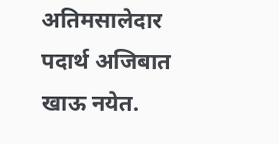अतिमसालेदार पदार्थ अजिबात खाऊ नयेत.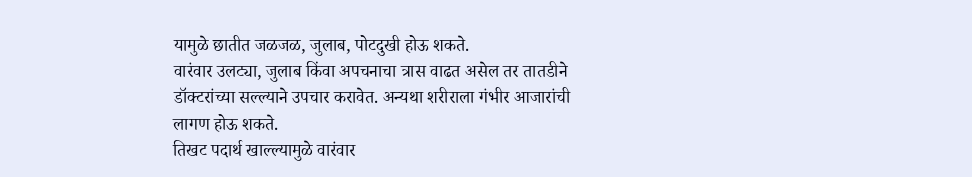यामुळे छातीत जळजळ, जुलाब, पोटदुखी होऊ शकते.
वारंवार उलट्या, जुलाब किंवा अपचनाचा त्रास वाढत असेल तर तातडीने डॉक्टरांच्या सल्ल्याने उपचार करावेत. अन्यथा शरीराला गंभीर आजारांची लागण होऊ शकते.
तिखट पदार्थ खाल्ल्यामुळे वारंवार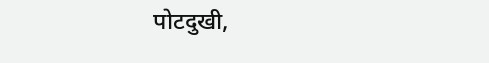पोटदुखी,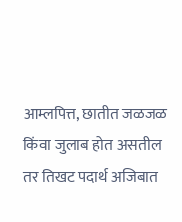आम्लपित्त, छातीत जळजळ किंवा जुलाब होत असतील तर तिखट पदार्थ अजिबात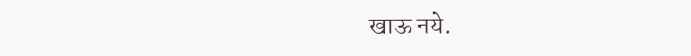खाऊ नये.